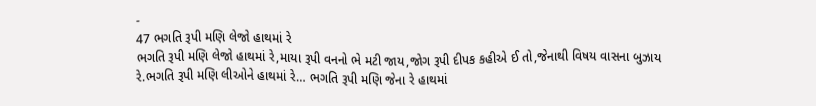-
47 ભગતિ રૂપી મણિ લેજો હાથમાં રે
ભગતિ રૂપી મણિ લેજો હાથમાં રે,માયા રૂપી વનનો ભે મટી જાય,જોગ રૂપી દીપક કહીએ ઈ તો,જેનાથી વિષય વાસના બુઝાય રે.ભગતિ રૂપી મણિ લીઓને હાથમાં રે… ભગતિ રૂપી મણિ જેના રે હાથમાં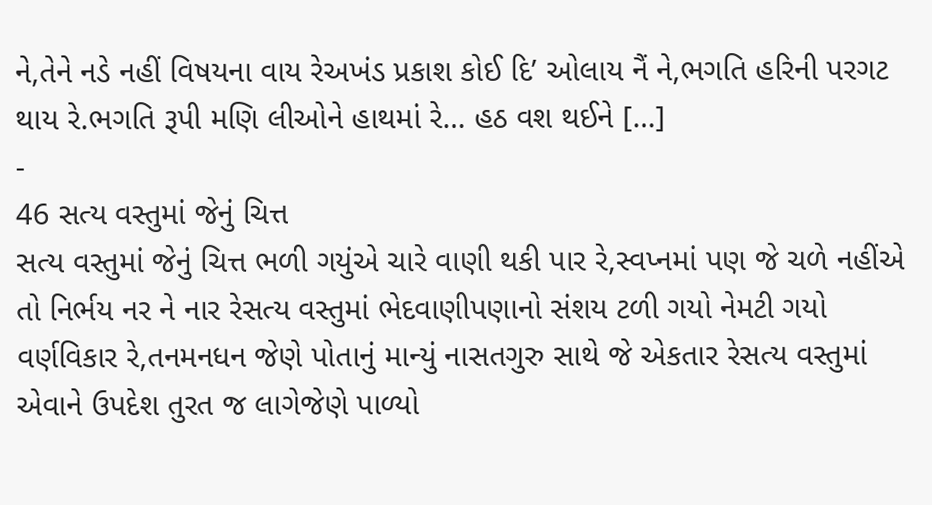ને,તેને નડે નહીં વિષયના વાય રેઅખંડ પ્રકાશ કોઈ દિ’ ઓલાય નૈં ને,ભગતિ હરિની પરગટ થાય રે.ભગતિ રૂપી મણિ લીઓને હાથમાં રે… હઠ વશ થઈને […]
-
46 સત્ય વસ્તુમાં જેનું ચિત્ત
સત્ય વસ્તુમાં જેનું ચિત્ત ભળી ગયુંએ ચારે વાણી થકી પાર રે,સ્વપ્નમાં પણ જે ચળે નહીંએ તો નિર્ભય નર ને નાર રેસત્ય વસ્તુમાં ભેદવાણીપણાનો સંશય ટળી ગયો નેમટી ગયો વર્ણવિકાર રે,તનમનધન જેણે પોતાનું માન્યું નાસતગુરુ સાથે જે એકતાર રેસત્ય વસ્તુમાં એવાને ઉપદેશ તુરત જ લાગેજેણે પાળ્યો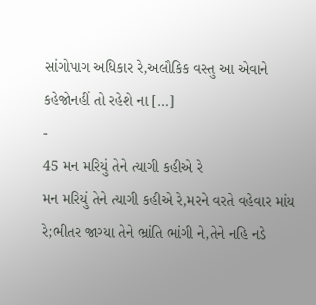સાંગોપાગ અધિકાર રે,અલૌકિક વસ્તુ આ એવાને કહેજોનહીં તો રહેશે ના […]
-
45 મન મરિયું તેને ત્યાગી કહીએ રે
મન મરિયું તેને ત્યાગી કહીએ રે,મરને વરતે વહેવાર માંય રે;ભીતર જાગ્યા તેને ભ્રાંતિ ભાંગી ને,તેને નહિ નડે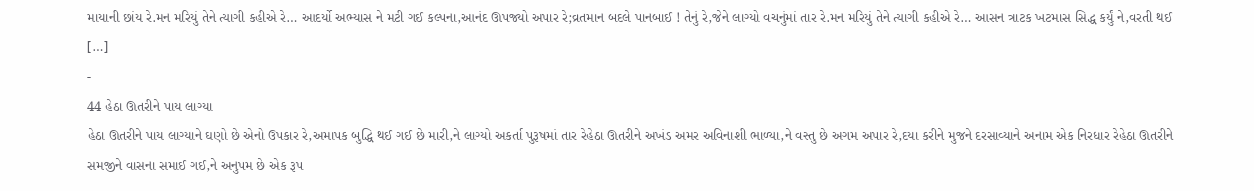માયાની છાંય રે.મન મરિયું તેને ત્યાગી કહીએ રે… આદર્યો અભ્યાસ ને મટી ગઈ કલ્પના,આનંદ ઊપજ્યો અપાર રે;વ્રતમાન બદલે પાનબાઈ ! તેનું રે,જેને લાગ્યો વચનુંમાં તાર રે.મન મરિયું તેને ત્યાગી કહીએ રે… આસન ત્રાટક ખટમાસ સિદ્ધ કર્યું ને,વરતી થઈ […]
-
44 હેઠા ઊતરીને પાય લાગ્યા
હેઠા ઊતરીને પાય લાગ્યાને ઘણો છે એનો ઉપકાર રે,અમાપક બુદ્ધિ થઈ ગઈ છે મારી,ને લાગ્યો અકર્તા પુરૂષમાં તાર રેહેઠા ઊતરીને અખંડ અમર અવિનાશી ભાળ્યા,ને વસ્તુ છે અગમ અપાર રે,દયા કરીને મુજને દરસાવ્યાને અનામ એક નિરધાર રેહેઠા ઊતરીને સમજીને વાસના સમાઈ ગઈ,ને અનુપમ છે એક રૂપ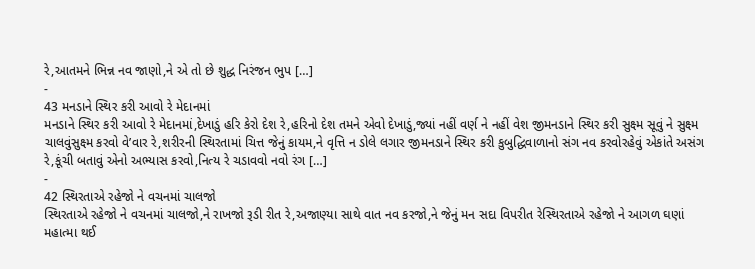રે,આતમને ભિન્ન નવ જાણો,ને એ તો છે શુદ્ધ નિરંજન ભુપ […]
-
43 મનડાને સ્થિર કરી આવો રે મેદાનમાં
મનડાને સ્થિર કરી આવો રે મેદાનમાં,દેખાડું હરિ કેરો દેશ રે,હરિનો દેશ તમને એવો દેખાડું,જ્યાં નહીં વર્ણ ને નહીં વેશ જીમનડાને સ્થિર કરી સુક્ષ્મ સૂવું ને સુક્ષ્મ ચાલવુંસુક્ષ્મ કરવો વે’વાર રે,શરીરની સ્થિરતામાં ચિત્ત જેનું કાયમ,ને વૃત્તિ ન ડોલે લગાર જીમનડાને સ્થિર કરી કુબુદ્ધિવાળાનો સંગ નવ કરવોરહેવું એકાંતે અસંગ રે,કૂંચી બતાવું એનો અભ્યાસ કરવો,નિત્ય રે ચડાવવો નવો રંગ […]
-
42 સ્થિરતાએ રહેજો ને વચનમાં ચાલજો
સ્થિરતાએ રહેજો ને વચનમાં ચાલજો,ને રાખજો રૂડી રીત રે,અજાણ્યા સાથે વાત નવ કરજો,ને જેનું મન સદા વિપરીત રેસ્થિરતાએ રહેજો ને આગળ ઘણાં મહાત્મા થઈ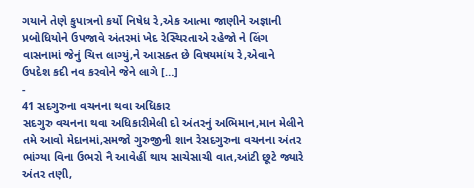ગયાને તેણે કુપાત્રનો કર્યો નિષેધ રે,એક આત્મા જાણીને અજ્ઞાની પ્રબોધિયોને ઉપજાવે અંતરમાં ખેદ રેસ્થિરતાએ રહેજો ને લિંગ વાસનામાં જેનું ચિત્ત લાગ્યું,ને આસક્ત છે વિષયમાંય રે,એવાને ઉપદેશ કદી નવ કરવોને જેને લાગે […]
-
41 સદગુરુના વચનના થવા અધિકાર
સદગુરુ વચનના થવા અધિકારીમેલી દો અંતરનું અભિમાન,માન મેલીને તમે આવો મેદાનમાં,સમજો ગુરુજીની શાન રેસદગુરુના વચનના અંતર ભાંગ્યા વિના ઉભરો નૈ આવેહીં થાય સાચેસાચી વાત,આંટી છૂટે જ્યારે અંતર તણી,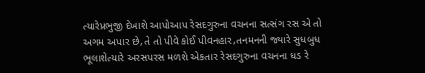ત્યારેપ્રભુજી દેખાશે આપોઆપ રેસદગુરુના વચનના સત્સંગ રસ એ તો અગમ અપાર છે,તે તો પીવે કોઈ પીવનહાર,તનમનની જ્યારે સુધબુધ ભૂલાશેત્યારે અરસપરસ મળશે એકતાર રેસદગુરુના વચનના ધડ રે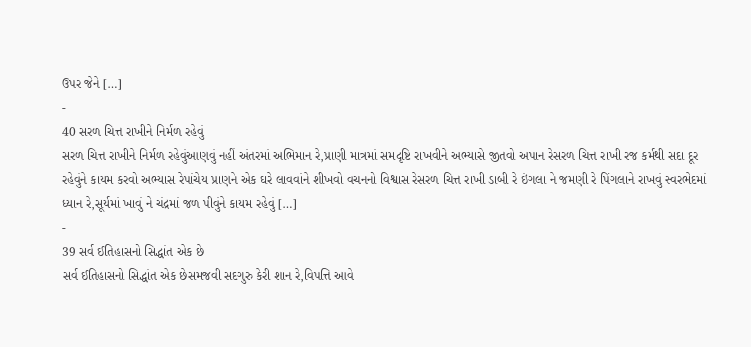ઉપર જેને […]
-
40 સરળ ચિત્ત રાખીને નિર્મળ રહેવું
સરળ ચિત્ત રાખીને નિર્મળ રહેવુંઆણવું નહીં અંતરમાં અભિમાન રે,પ્રાણી માત્રમાં સમદૃષ્ટિ રાખવીને અભ્યાસે જીતવો અપાન રેસરળ ચિત્ત રાખી રજ કર્મથી સદા દૂર રહેવુંને કાયમ કરવો અભ્યાસ રેપાંચેય પ્રાણને એક ઘરે લાવવાંને શીખવો વચનનો વિશ્વાસ રેસરળ ચિત્ત રાખી ડાબી રે ઇંગલા ને જમણી રે પિંગલાને રાખવું સ્વરભેદમાં ધ્યાન રે,સૂર્યમાં ખાવું ને ચંદ્રમાં જળ પીવુંને કાયમ રહેવું […]
-
39 સર્વ ઈતિહાસનો સિદ્ધાંત એક છે
સર્વ ઈતિહાસનો સિદ્ધાંત એક છેસમજવી સદગુરુ કેરી શાન રે,વિપત્તિ આવે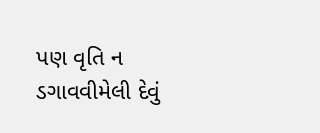પણ વૃતિ ન ડગાવવીમેલી દેવું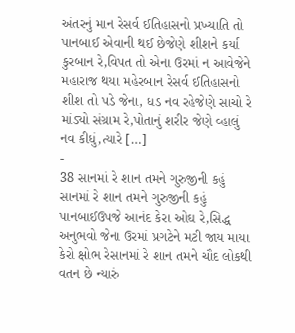અંતરનું માન રેસર્વ ઈતિહાસનો પ્રખ્યાતિ તો પાનબાઈ એવાની થઈ છેજેણે શીશને કર્યા કુરબાન રે,વિપત તો એના ઉરમાં ન આવેજેને મહારાજ થયા મહેરબાન રેસર્વ ઈતિહાસનો શીશ તો પડે જેના, ધડ નવ રહેજેણે સાચો રે માંડ્યો સંગ્રામ રે,પોતાનું શરીર જેણે વ્હાલું નવ કીધું,ત્યારે […]
-
38 સાનમાં રે શાન તમને ગુરુજીની કહું
સાનમાં રે શાન તમને ગુરુજીની કહું પાનબાઈઉપજે આનંદ કેરા ઓઘ રે,સિદ્ધ અનુભવો જેના ઉરમાં પ્રગટેને મટી જાય માયા કેરો ક્ષોભ રેસાનમાં રે શાન તમને ચૌદ લોકથી વતન છે ન્યારું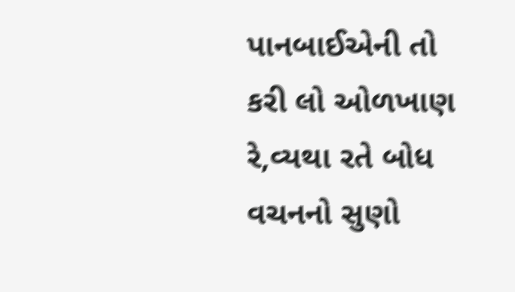પાનબાઈએની તો કરી લો ઓળખાણ રે,વ્યથા રતે બોધ વચનનો સુણો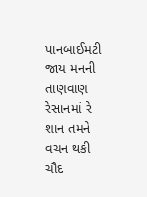પાનબાઈમટી જાય મનની તાણવાણ રેસાનમાં રે શાન તમને વચન થકી ચૌદ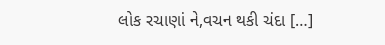લોક રચાણાં ને,વચન થકી ચંદા […]